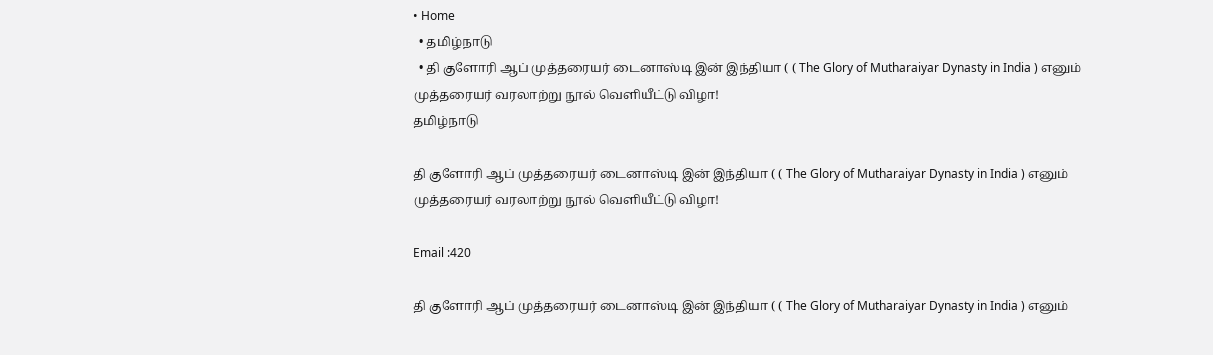• Home
  • தமிழ்நாடு
  • தி குளோரி ஆப் முத்தரையர் டைனாஸ்டி இன் இந்தியா ( ( The Glory of Mutharaiyar Dynasty in India ) எனும் முத்தரையர் வரலாற்று நூல் வெளியீட்டு விழா!
தமிழ்நாடு

தி குளோரி ஆப் முத்தரையர் டைனாஸ்டி இன் இந்தியா ( ( The Glory of Mutharaiyar Dynasty in India ) எனும் முத்தரையர் வரலாற்று நூல் வெளியீட்டு விழா!

Email :420

தி குளோரி ஆப் முத்தரையர் டைனாஸ்டி இன் இந்தியா ( ( The Glory of Mutharaiyar Dynasty in India ) எனும்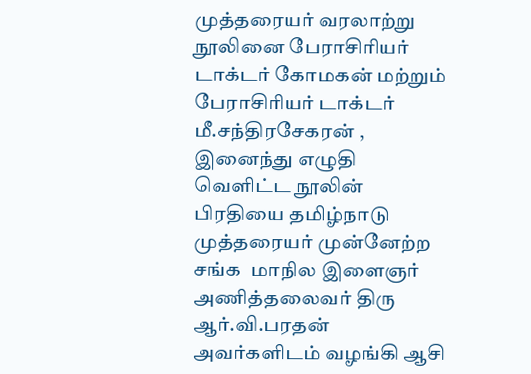முத்தரையர் வரலாற்று நூலினை பேராசிரியர் டாக்டர் கோமகன் மற்றும் பேராசிரியர் டாக்டர் மீ.சந்திரசேகரன் , இனைந்து எழுதி வெளிட்ட நூலின் பிரதியை தமிழ்நாடு முத்தரையர் முன்னேற்ற சங்க  மாநில இளைஞர் அணித்தலைவர் திரு ஆர்.வி.பரதன் அவர்களிடம் வழங்கி ஆசி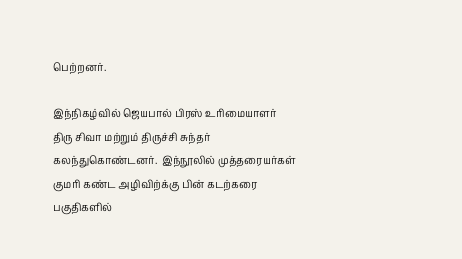பெற்றனர்.

இந்நிகழ்வில் ஜெயபால் பிரஸ் உரிமையாளர் திரு சிவா மற்றும் திருச்சி சுந்தர் கலந்துகொண்டனர்.  இந்நூலில் முத்தரையர்கள் குமரி கண்ட அழிவிற்க்கு பின் கடற்கரை பகுதிகளில்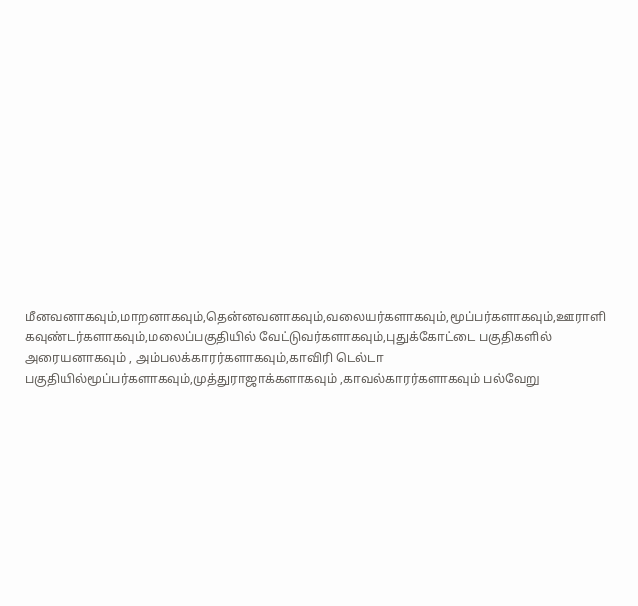மீனவனாகவும்,மாறனாகவும்,தென்னவனாகவும்,வலையர்களாகவும்,மூப்பர்களாகவும்,ஊராளி கவுண்டர்களாகவும்,மலைப்பகுதியில் வேட்டுவர்களாகவும்,புதுக்கோட்டை பகுதிகளில் அரையனாகவும் , அம்பலக்காரர்களாகவும்,காவிரி டெல்டா பகுதியில்மூப்பர்களாகவும்,முத்துராஜாக்களாகவும் ,காவல்காரர்களாகவும் பல்வேறு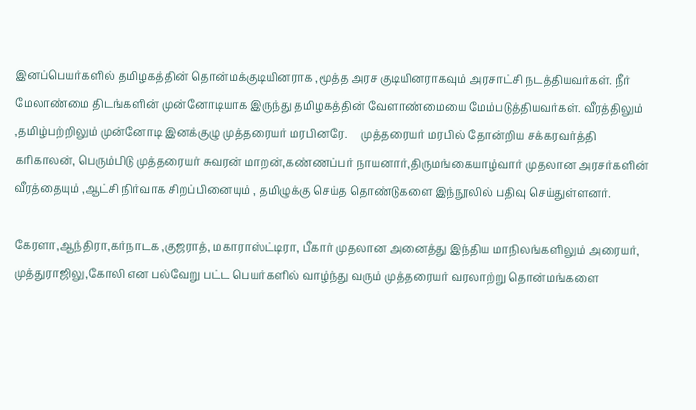இனப்பெயர்களில் தமிழகத்தின் தொன்மக்குடியினராக ,மூத்த அரச குடியினராகவும் அரசாட்சி நடத்தியவர்கள். நீர் மேலாண்மை திடங்களின் முன்னோடியாக இருந்து தமிழகத்தின் வேளாண்மையை மேம்படுத்தியவர்கள். வீரத்திலும் ,தமிழ்பற்றிலும் முன்னோடி இனக்குழு முத்தரையர் மரபினரே.     முத்தரையர் மரபில் தோன்றிய சக்கரவர்த்தி கரிகாலன், பெரும்பிடு முத்தரையர் சுவரன் மாறன்,கண்ணப்பர் நாயனார்,திருமங்கையாழ்வார் முதலான அரசர்களின் வீரத்தையும் ,ஆட்சி நிர்வாக சிறப்பினையும் , தமிழுக்கு செய்த தொண்டுகளை இந்நூலில் பதிவு செய்துள்ளனர்.

கேரளா,ஆந்திரா,கர்நாடக ,குஜராத், மகாராஸ்ட்டிரா, பீகார் முதலான அனைத்து இந்திய மாநிலங்களிலும் அரையர், முத்துராஜிலு,கோலி என பல்வேறு பட்ட பெயர்களில் வாழ்ந்து வரும் முத்தரையர் வரலாற்று தொன்மங்களை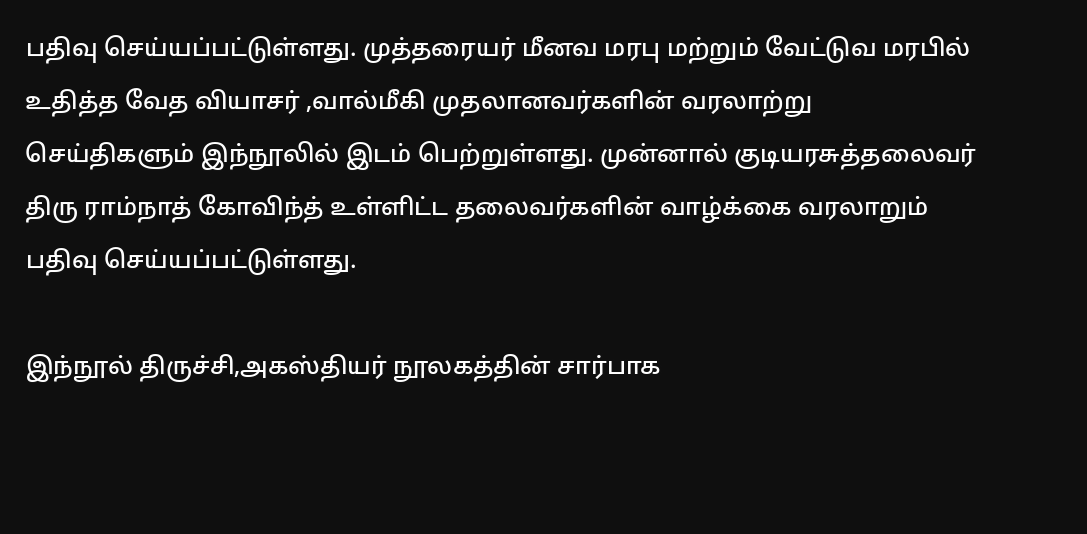பதிவு செய்யப்பட்டுள்ளது. முத்தரையர் மீனவ மரபு மற்றும் வேட்டுவ மரபில் உதித்த வேத வியாசர் ,வால்மீகி முதலானவர்களின் வரலாற்று செய்திகளும் இந்நூலில் இடம் பெற்றுள்ளது. முன்னால் குடியரசுத்தலைவர் திரு ராம்நாத் கோவிந்த் உள்ளிட்ட தலைவர்களின் வாழ்க்கை வரலாறும் பதிவு செய்யப்பட்டுள்ளது.

இந்நூல் திருச்சி,அகஸ்தியர் நூலகத்தின் சார்பாக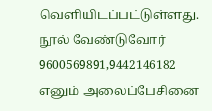வெளியிடப்பட்டுள்ளது. நூல் வேண்டுவோர் 9600569891,9442146182 எனும் அலைப்பேசினை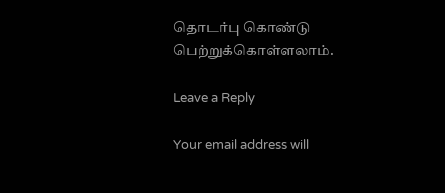தொடர்பு கொண்டு பெற்றுக்கொள்ளலாம்.

Leave a Reply

Your email address will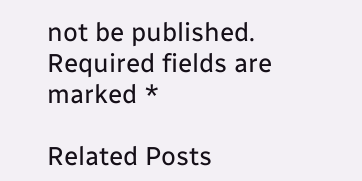not be published. Required fields are marked *

Related Posts